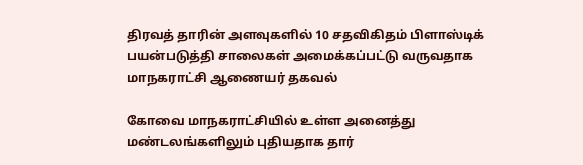திரவத் தாரின் அளவுகளில் 10 சதவிகிதம் பிளாஸ்டிக் பயன்படுத்தி சாலைகள் அமைக்கப்பட்டு வருவதாக மாநகராட்சி ஆணையர் தகவல்

கோவை மாநகராட்சியில் உள்ள அனைத்து மண்டலங்களிலும் புதியதாக தார்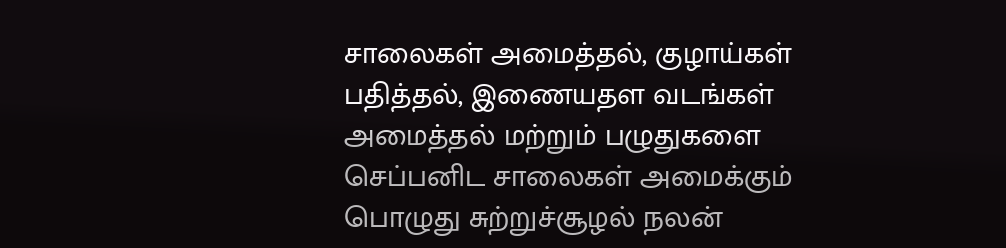சாலைகள் அமைத்தல், குழாய்கள் பதித்தல், இணையதள வடங்கள் அமைத்தல் மற்றும் பழுதுகளை செப்பனிட சாலைகள் அமைக்கும் பொழுது சுற்றுச்சூழல் நலன்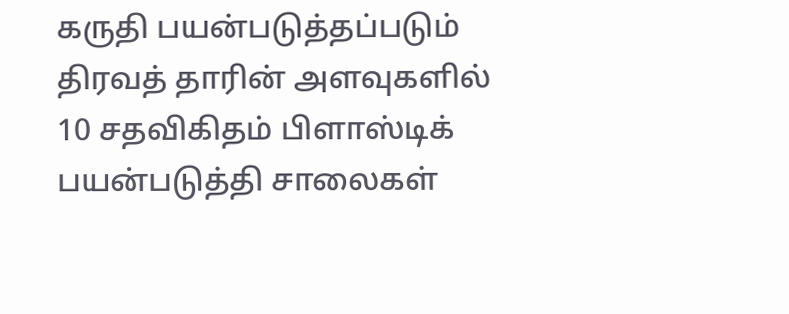கருதி பயன்படுத்தப்படும் திரவத் தாரின் அளவுகளில் 10 சதவிகிதம் பிளாஸ்டிக் பயன்படுத்தி சாலைகள்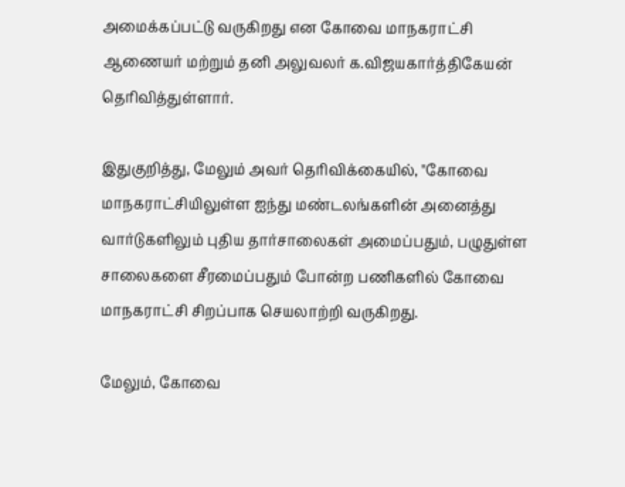அமைக்கப்பட்டு வருகிறது என கோவை மாநகராட்சி ஆணையர் மற்றும் தனி அலுவலர் க.விஜயகார்த்திகேயன் தெரிவித்துள்ளார்.

இதுகுறித்து, மேலும் அவர் தெரிவிக்கையில், "கோவை மாநகராட்சியிலுள்ள ஐந்து மண்டலங்களின் அனைத்து வார்டுகளிலும் புதிய தார்சாலைகள் அமைப்பதும், பழுதுள்ள சாலைகளை சீரமைப்பதும் போன்ற பணிகளில் கோவை மாநகராட்சி சிறப்பாக செயலாற்றி வருகிறது.

மேலும், கோவை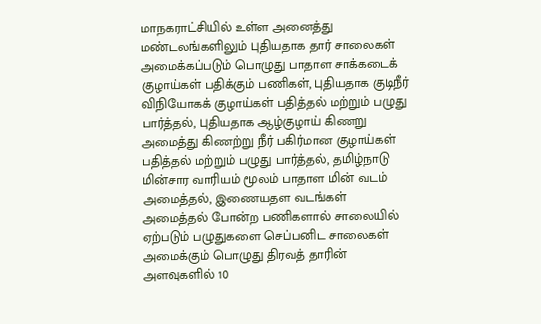மாநகராட்சியில் உள்ள அனைத்து மண்டலங்களிலும் புதியதாக தார் சாலைகள் அமைக்கப்படும் பொழுது பாதாள சாக்கடைக் குழாய்கள் பதிக்கும் பணிகள், புதியதாக குடிநீர் விநியோகக் குழாய்கள் பதித்தல் மற்றும் பழுது பார்த்தல், புதியதாக ஆழ்குழாய் கிணறு அமைத்து கிணற்று நீர் பகிர்மான குழாய்கள் பதித்தல் மற்றும் பழுது பார்த்தல், தமிழ்நாடு மின்சார வாரியம் மூலம் பாதாள மின் வடம் அமைத்தல், இணையதள வடங்கள் அமைத்தல் போன்ற பணிகளால் சாலையில் ஏற்படும் பழுதுகளை செப்பனிட சாலைகள் அமைக்கும் பொழுது திரவத் தாரின் அளவுகளில் 10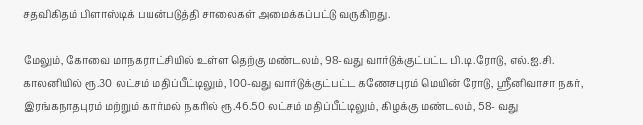சதவிகிதம் பிளாஸ்டிக் பயன்படுத்தி சாலைகள் அமைக்கப்பட்டு வருகிறது.

மேலும், கோவை மாநகராட்சியில் உள்ள தெற்கு மண்டலம், 98-வது வார்டுக்குட்பட்ட பி.டி.ரோடு, எல்.ஐ.சி. காலனியில் ரூ.30 லட்சம் மதிப்பீட்டிலும், 100-வது வார்டுக்குட்பட்ட கணேசபுரம் மெயின் ரோடு, ஸ்ரீனிவாசா நகர், இரங்கநாதபுரம் மற்றும் கார்மல் நகரில் ரூ.46.50 லட்சம் மதிப்பீட்டிலும், கிழக்கு மண்டலம், 58- வது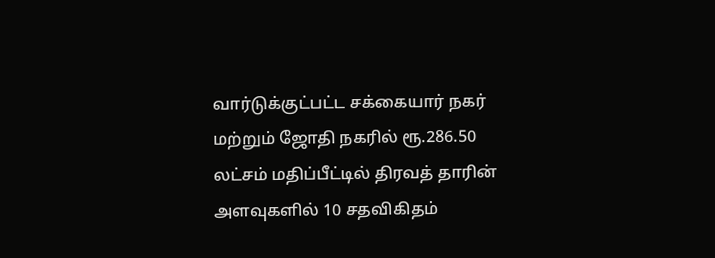வார்டுக்குட்பட்ட சக்கையார் நகர் மற்றும் ஜோதி நகரில் ரூ.286.50 லட்சம் மதிப்பீட்டில் திரவத் தாரின் அளவுகளில் 10 சதவிகிதம்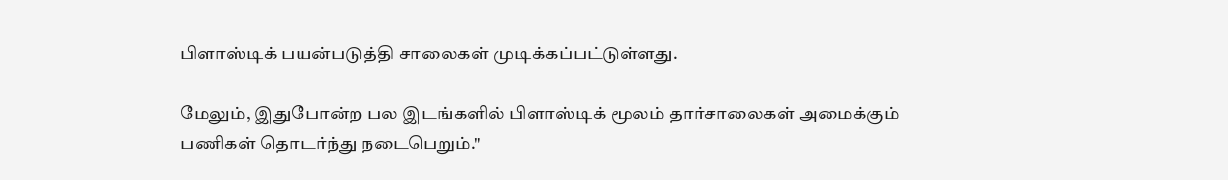பிளாஸ்டிக் பயன்படுத்தி சாலைகள் முடிக்கப்பட்டுள்ளது.

மேலும், இதுபோன்ற பல இடங்களில் பிளாஸ்டிக் மூலம் தார்சாலைகள் அமைக்கும் பணிகள் தொடர்ந்து நடைபெறும்."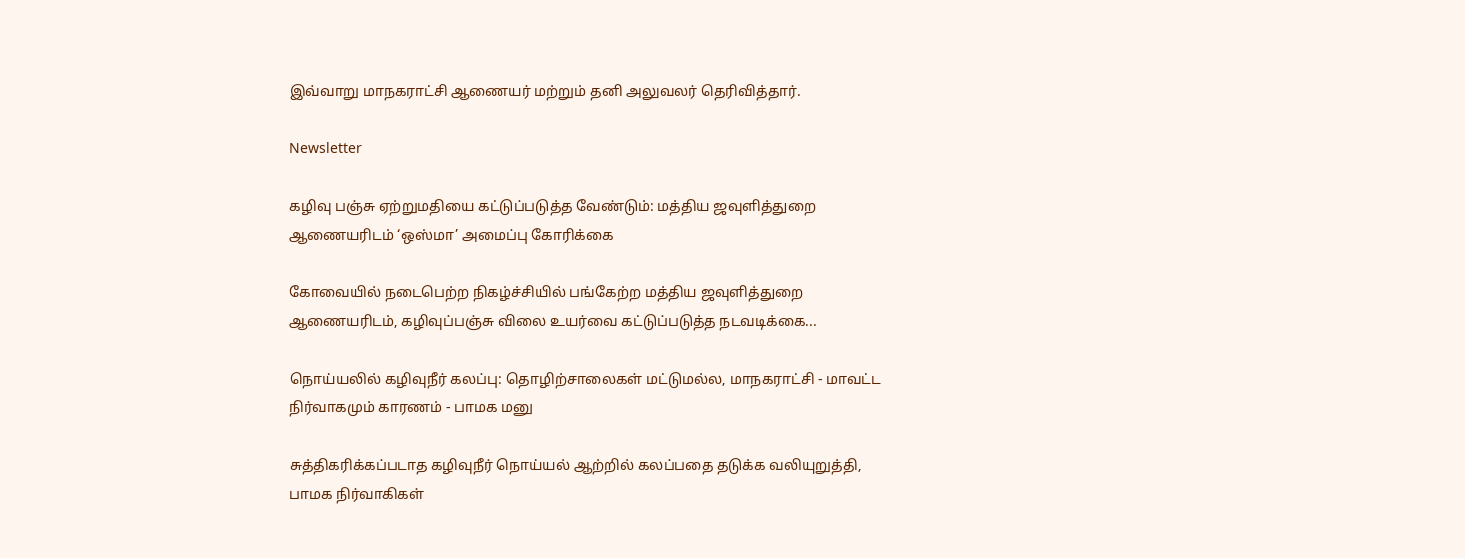இவ்வாறு மாநகராட்சி ஆணையர் மற்றும் தனி அலுவலர் தெரிவித்தார்.

Newsletter

கழிவு பஞ்சு ஏற்றுமதியை கட்டுப்படுத்த வேண்டும்: மத்திய ஜவுளித்துறை ஆணையரிடம் ‘ஒஸ்மா’ அமைப்பு கோரிக்கை

கோவையில் நடைபெற்ற நிகழ்ச்சியில் பங்கேற்ற மத்திய ஜவுளித்துறை ஆணையரிடம், கழிவுப்பஞ்சு விலை உயர்வை கட்டுப்படுத்த நடவடிக்கை...

நொய்யலில் கழிவுநீர் கலப்பு: தொழிற்சாலைகள் மட்டுமல்ல, மாநகராட்சி - மாவட்ட நிர்வாகமும் காரணம் - பாமக மனு

சுத்திகரிக்கப்படாத கழிவுநீர் நொய்யல் ஆற்றில் கலப்பதை தடுக்க வலியுறுத்தி, பாமக நிர்வாகிகள்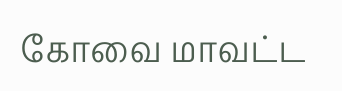கோவை மாவட்ட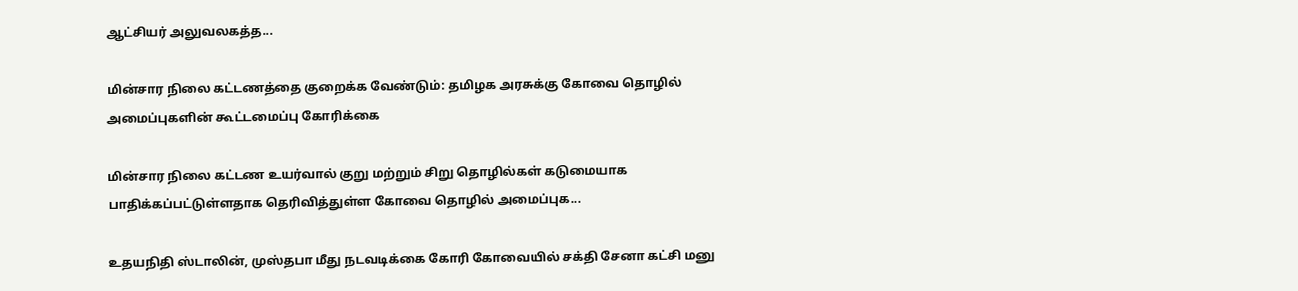ஆட்சியர் அலுவலகத்த...

மின்சார நிலை கட்டணத்தை குறைக்க வேண்டும்: தமிழக அரசுக்கு கோவை தொழில் அமைப்புகளின் கூட்டமைப்பு கோரிக்கை

மின்சார நிலை கட்டண உயர்வால் குறு மற்றும் சிறு தொழில்கள் கடுமையாக பாதிக்கப்பட்டுள்ளதாக தெரிவித்துள்ள கோவை தொழில் அமைப்புக...

உதயநிதி ஸ்டாலின், முஸ்தபா மீது நடவடிக்கை கோரி கோவையில் சக்தி சேனா கட்சி மனு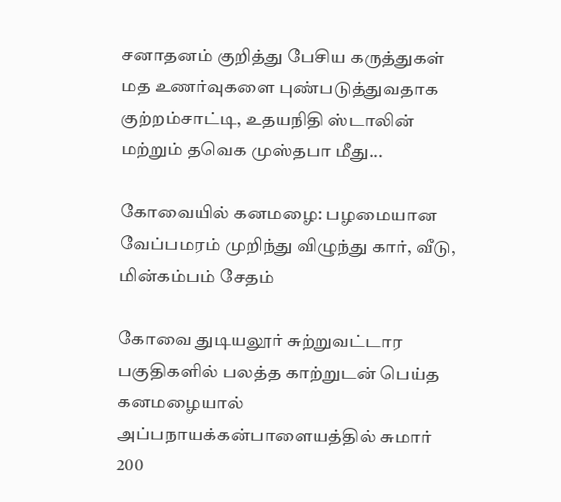சனாதனம் குறித்து பேசிய கருத்துகள் மத உணர்வுகளை புண்படுத்துவதாக குற்றம்சாட்டி, உதயநிதி ஸ்டாலின் மற்றும் தவெக முஸ்தபா மீது...

கோவையில் கனமழை: பழமையான வேப்பமரம் முறிந்து விழுந்து கார், வீடு, மின்கம்பம் சேதம்

கோவை துடியலூர் சுற்றுவட்டார பகுதிகளில் பலத்த காற்றுடன் பெய்த கனமழையால் அப்பநாயக்கன்பாளையத்தில் சுமார் 200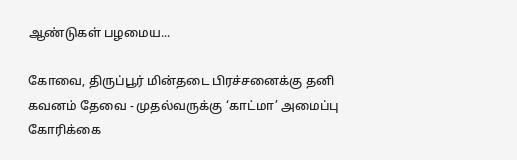ஆண்டுகள் பழமைய...

கோவை, திருப்பூர் மின்தடை பிரச்சனைக்கு தனி கவனம் தேவை - முதல்வருக்கு ‘காட்மா’ அமைப்பு கோரிக்கை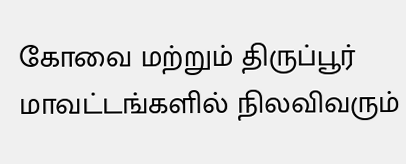கோவை மற்றும் திருப்பூர் மாவட்டங்களில் நிலவிவரும்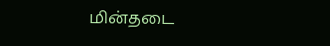மின்தடை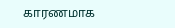காரணமாக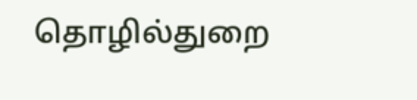தொழில்துறை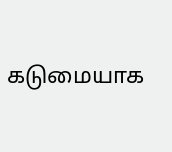கடுமையாக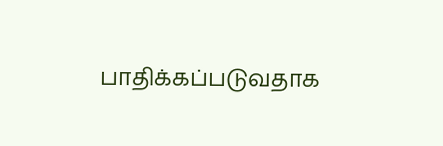பாதிக்கப்படுவதாக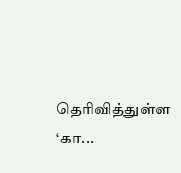தெரிவித்துள்ள ‘கா...